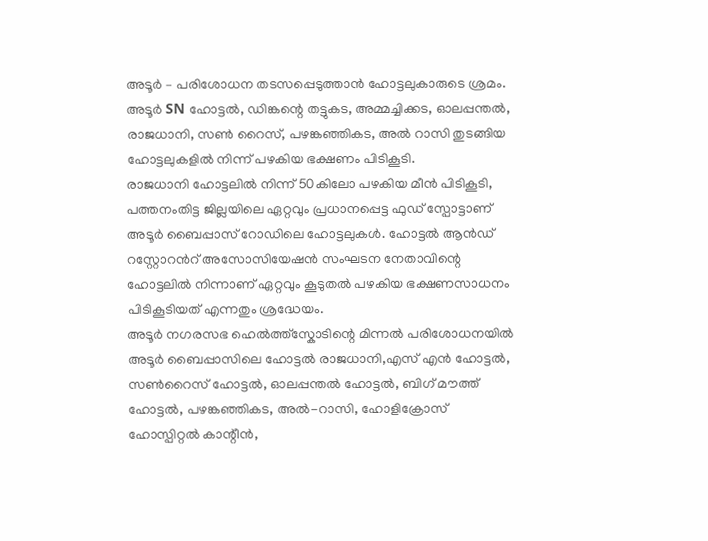അടൂർ – പരിശോധന തടസപ്പെടുത്താൻ ഹോട്ടലുകാരുടെ ശ്രമം. അടൂർ SN ഹോട്ടൽ, ഡിങ്കന്റെ തട്ടുകട, അമ്മച്ചിക്കട, ഓലപ്പന്തൽ, രാജധാനി, സൺ റൈസ്, പഴങ്കഞ്ഞികട, അൽ റാസി തുടങ്ങിയ ഹോട്ടലുകളിൽ നിന്ന് പഴകിയ ഭക്ഷണം പിടികൂടി.
രാജധാനി ഹോട്ടലിൽ നിന്ന് 50കിലോ പഴകിയ മീൻ പിടികൂടി, പത്തനംതിട്ട ജില്ലയിലെ ഏറ്റവും പ്രധാനപ്പെട്ട ഫുഡ് സ്പോട്ടാണ് അടൂർ ബൈപ്പാസ് റോഡിലെ ഹോട്ടലുകൾ. ഹോട്ടൽ ആൻഡ് റസ്റ്റോറൻറ് അസോസിയേഷൻ സംഘടന നേതാവിന്റെ ഹോട്ടലിൽ നിന്നാണ് ഏറ്റവും കൂടുതൽ പഴകിയ ഭക്ഷണസാധനം പിടികൂടിയത് എന്നതും ശ്രദ്ധേയം.
അടൂർ നഗരസഭ ഹെൽത്ത്സ്കോടിന്റെ മിന്നൽ പരിശോധനയിൽ അടൂർ ബൈപ്പാസിലെ ഹോട്ടൽ രാജധാനി,എസ് എൻ ഹോട്ടൽ, സൺറൈസ് ഹോട്ടൽ, ഓലപ്പന്തൽ ഹോട്ടൽ, ബിഗ് മൗത്ത് ഹോട്ടൽ, പഴങ്കഞ്ഞികട, അൽ-റാസി, ഹോളിക്രോസ് ഹോസ്പിറ്റൽ കാന്റീൻ,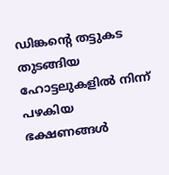ഡിങ്കന്റെ തട്ടുകട തുടങ്ങിയ ഹോട്ടലുകളിൽ നിന്ന് പഴകിയ ഭക്ഷണങ്ങൾ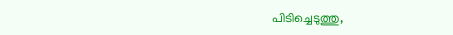പിടിച്ചെടുത്തു,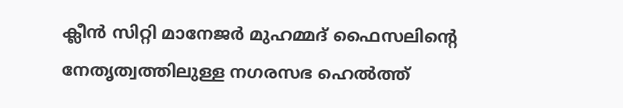ക്ലീൻ സിറ്റി മാനേജർ മുഹമ്മദ് ഫൈസലിന്റെ നേതൃത്വത്തിലുള്ള നഗരസഭ ഹെൽത്ത്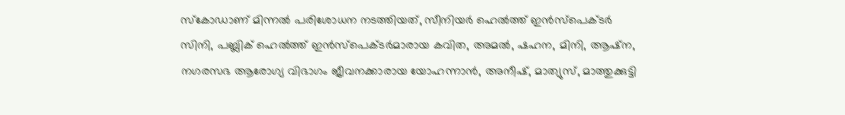സ്കോഡാണ് മിന്നൽ പരിശോധന നടത്തിയത്, സീനിയർ ഹെൽത്ത് ഇൻസ്പെക്ടർ സിനി, പബ്ലിക് ഹെൽത്ത് ഇൻസ്പെക്ടർമാരായ കവിത, അമൽ, ഷഹന, മിനി, ആഷ്ന, നഗരസഭ ആരോഗ്യ വിഭാഗം ജീവനക്കാരായ യോഹന്നാൻ, അനീഷ്, മാത്യുസ്, മാത്തുക്കുട്ടി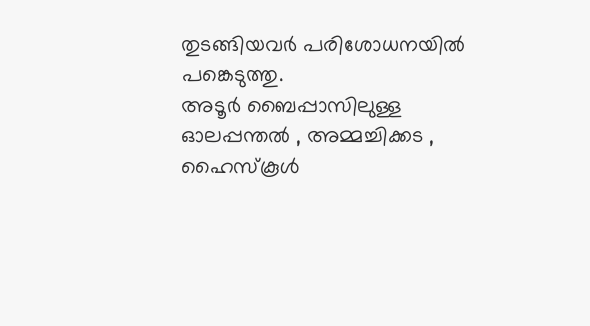തുടങ്ങിയവർ പരിശോധനയിൽ പങ്കെടുത്തു.
അടൂർ ബൈപ്പാസിലുള്ള ഓലപ്പന്തൽ , അമ്മച്ചിക്കട , ഹൈസ്കൂൾ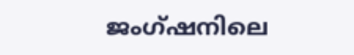ജംഗ്ഷനിലെ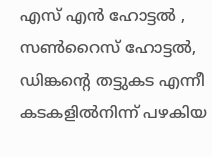എസ് എൻ ഹോട്ടൽ , സൺറൈസ് ഹോട്ടൽ, ഡിങ്കന്റെ തട്ടുകട എന്നീ കടകളിൽനിന്ന് പഴകിയ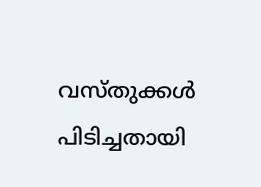വസ്തുക്കൾ പിടിച്ചതായി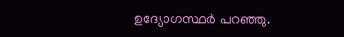ഉദ്യോഗസ്ഥർ പറഞ്ഞു.